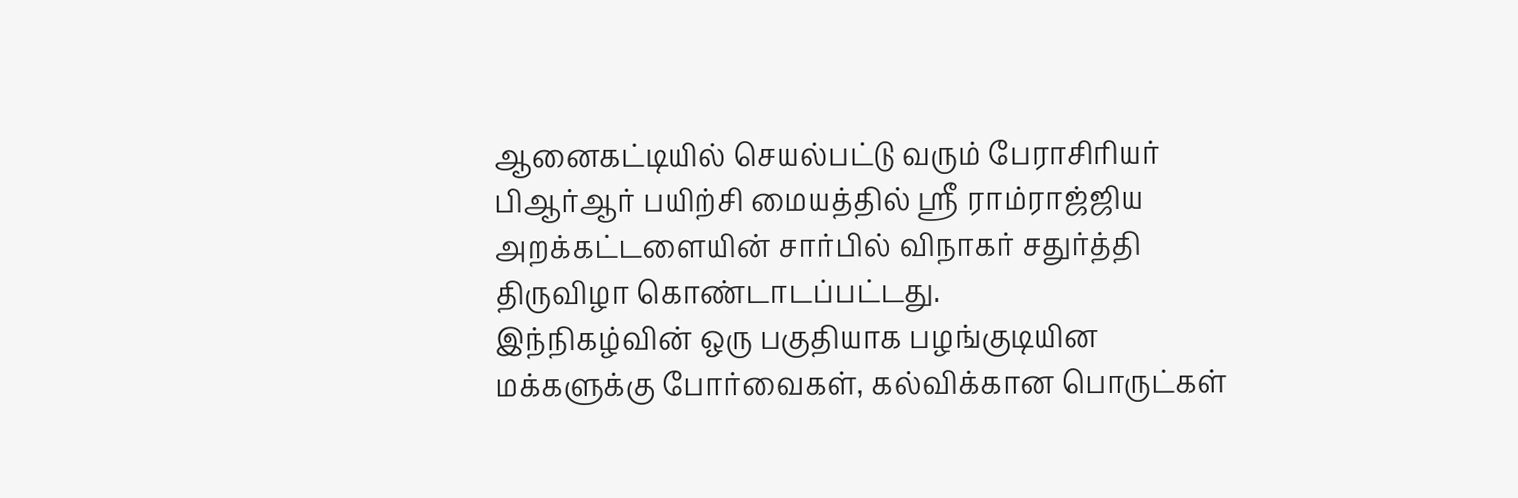ஆனைகட்டியில் செயல்பட்டு வரும் பேராசிரியர் பிஆர்ஆர் பயிற்சி மையத்தில் ஸ்ரீ ராம்ராஜ்ஜிய அறக்கட்டளையின் சார்பில் விநாகர் சதுர்த்தி திருவிழா கொண்டாடப்பட்டது.
இந்நிகழ்வின் ஒரு பகுதியாக பழங்குடியின மக்களுக்கு போர்வைகள், கல்விக்கான பொருட்கள்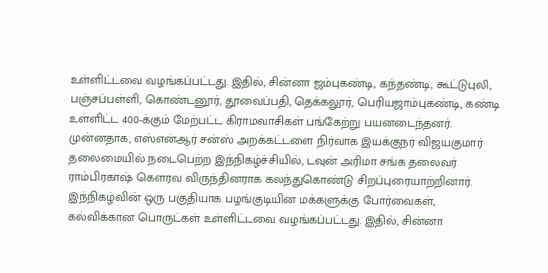உள்ளிட்டவை வழங்கப்பட்டது. இதில், சின்னா ஜம்புகண்டி, கந்தண்டி, கூட்டுபுலி, பஞ்சப்பள்ளி, கொண்டனூர், தூவைப்பதி, தெக்கலூர், பெரியஜாம்புகண்டி, கண்டி உள்ளிட்ட 400-க்கும் மேற்பட்ட கிராமவாசிகள் பங்கேற்று பயனடைந்தனர்.
முன்னதாக, எஸ்என்ஆர் சன்ஸ் அறக்கட்டளை நிர்வாக இயக்குநர் விஜயகுமார் தலைமையில் நடைபெற்ற இந்நிகழ்ச்சியில், டவுன் அரிமா சங்க தலைவர் ராம்பிரகாஷ் கௌரவ விருந்தினராக கலந்துகொண்டு சிறப்புரையாற்றினார்.
இந்நிகழ்வின் ஒரு பகுதியாக பழங்குடியின மக்களுக்கு போர்வைகள், கல்விக்கான பொருட்கள் உள்ளிட்டவை வழங்கப்பட்டது. இதில், சின்னா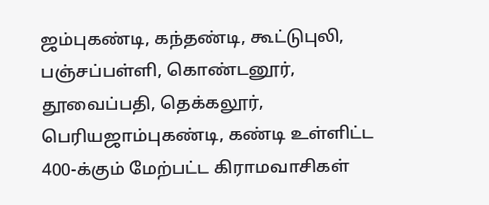ஜம்புகண்டி, கந்தண்டி, கூட்டுபுலி, பஞ்சப்பள்ளி, கொண்டனூர், தூவைப்பதி, தெக்கலூர், பெரியஜாம்புகண்டி, கண்டி உள்ளிட்ட 400-க்கும் மேற்பட்ட கிராமவாசிகள்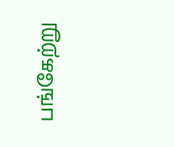பங்கேற்று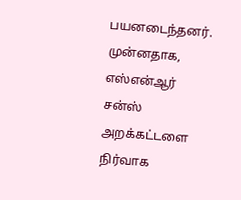பயனடைந்தனர்.
முன்னதாக, எஸ்என்ஆர் சன்ஸ் அறக்கட்டளை நிர்வாக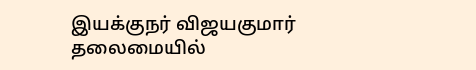இயக்குநர் விஜயகுமார் தலைமையில்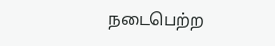நடைபெற்ற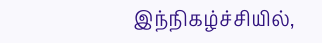இந்நிகழ்ச்சியில்,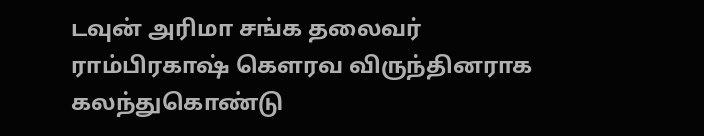டவுன் அரிமா சங்க தலைவர் ராம்பிரகாஷ் கௌரவ விருந்தினராக கலந்துகொண்டு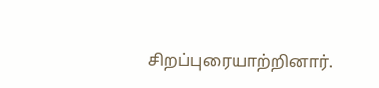சிறப்புரையாற்றினார்.